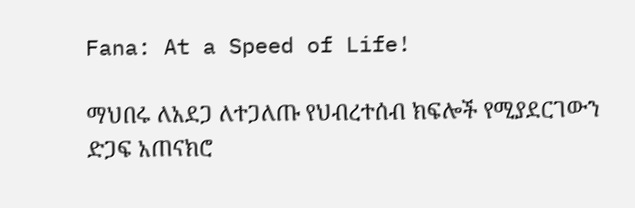Fana: At a Speed of Life!

ማህበሩ ለአደጋ ለተጋለጡ የህብረተሰብ ክፍሎች የሚያደርገውን ድጋፍ አጠናክሮ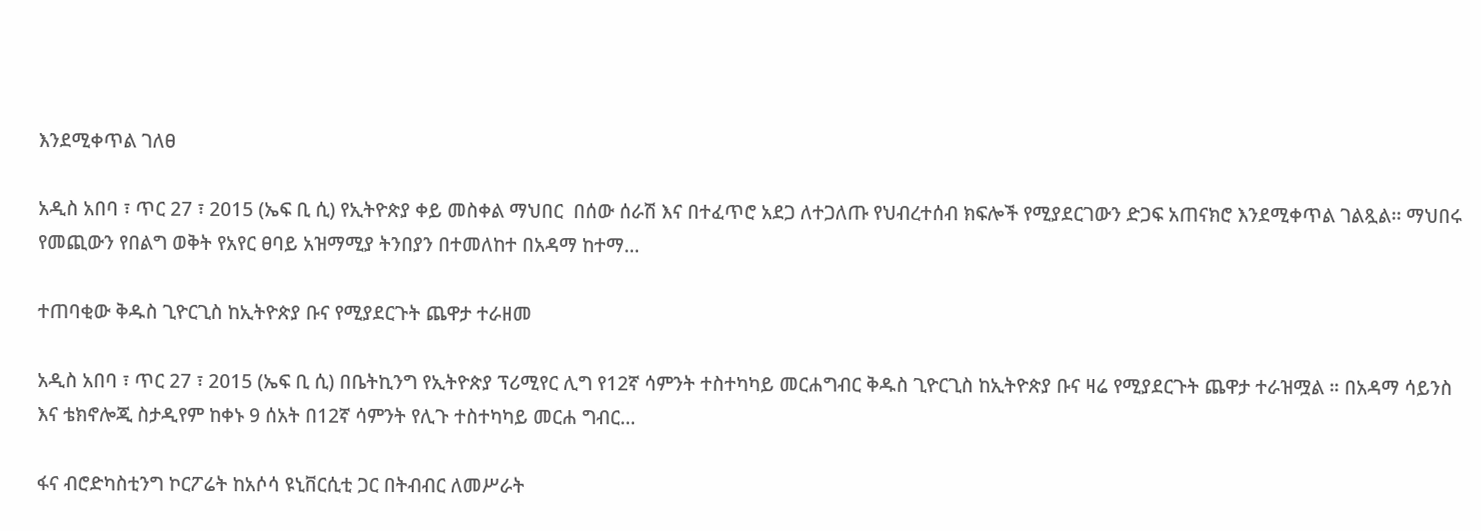እንደሚቀጥል ገለፀ

አዲስ አበባ ፣ ጥር 27 ፣ 2015 (ኤፍ ቢ ሲ) የኢትዮጵያ ቀይ መስቀል ማህበር  በሰው ሰራሽ እና በተፈጥሮ አደጋ ለተጋለጡ የህብረተሰብ ክፍሎች የሚያደርገውን ድጋፍ አጠናክሮ እንደሚቀጥል ገልጿል፡፡ ማህበሩ የመጪውን የበልግ ወቅት የአየር ፀባይ አዝማሚያ ትንበያን በተመለከተ በአዳማ ከተማ…

ተጠባቂው ቅዱስ ጊዮርጊስ ከኢትዮጵያ ቡና የሚያደርጉት ጨዋታ ተራዘመ

አዲስ አበባ ፣ ጥር 27 ፣ 2015 (ኤፍ ቢ ሲ) በቤትኪንግ የኢትዮጵያ ፕሪሚየር ሊግ የ12ኛ ሳምንት ተስተካካይ መርሐግብር ቅዱስ ጊዮርጊስ ከኢትዮጵያ ቡና ዛሬ የሚያደርጉት ጨዋታ ተራዝሟል ። በአዳማ ሳይንስ እና ቴክኖሎጂ ስታዲየም ከቀኑ 9 ሰአት በ12ኛ ሳምንት የሊጉ ተስተካካይ መርሐ ግብር…

ፋና ብሮድካስቲንግ ኮርፖሬት ከአሶሳ ዩኒቨርሲቲ ጋር በትብብር ለመሥራት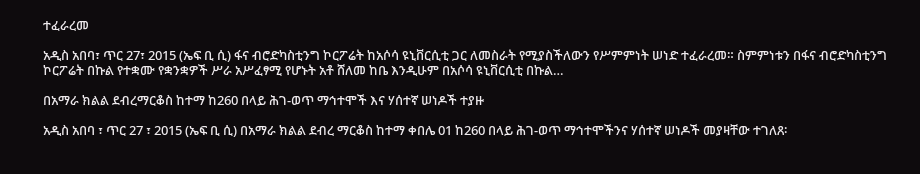ተፈራረመ

አዲስ አበባ፣ ጥር 27፣ 2015 (ኤፍ ቢ ሲ) ፋና ብሮድካስቲንግ ኮርፖሬት ከአሶሳ ዩኒቨርሲቲ ጋር ለመስራት የሚያስችለውን የሥምምነት ሠነድ ተፈራረመ። ስምምነቱን በፋና ብሮድካስቲንግ ኮርፖሬት በኩል የተቋሙ የቋንቋዎች ሥራ አሥፈፃሚ የሆኑት አቶ ሸለመ ከቤ እንዲሁም በአሶሳ ዩኒቨርሲቲ በኩል…

በአማራ ክልል ደብረማርቆስ ከተማ ከ260 በላይ ሕገ-ወጥ ማኅተሞች እና ሃሰተኛ ሠነዶች ተያዙ

አዲስ አበባ ፣ ጥር 27 ፣ 2015 (ኤፍ ቢ ሲ) በአማራ ክልል ደብረ ማርቆስ ከተማ ቀበሌ 01 ከ260 በላይ ሕገ-ወጥ ማኅተሞችንና ሃሰተኛ ሠነዶች መያዛቸው ተገለጸ፡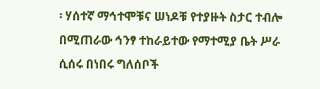፡ ሃሰተኛ ማኅተሞቹና ሠነዶቹ የተያዙት ስታር ተብሎ በሚጠራው ኅንፃ ተከራይተው የማተሚያ ቤት ሥራ ሲሰሩ በነበሩ ግለሰቦች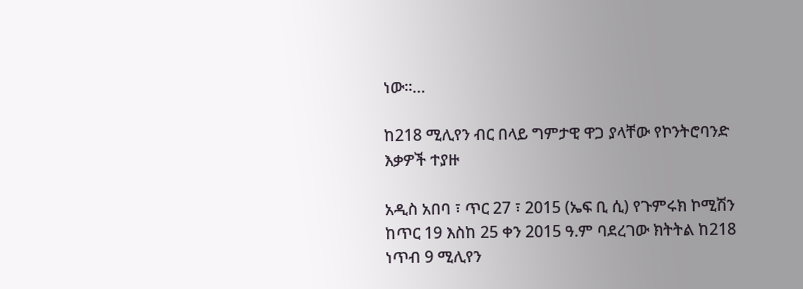ነው፡፡…

ከ218 ሚሊየን ብር በላይ ግምታዊ ዋጋ ያላቸው የኮንትሮባንድ እቃዎች ተያዙ

አዲስ አበባ ፣ ጥር 27 ፣ 2015 (ኤፍ ቢ ሲ) የጉምሩክ ኮሚሽን ከጥር 19 እስከ 25 ቀን 2015 ዓ.ም ባደረገው ክትትል ከ218 ነጥብ 9 ሚሊየን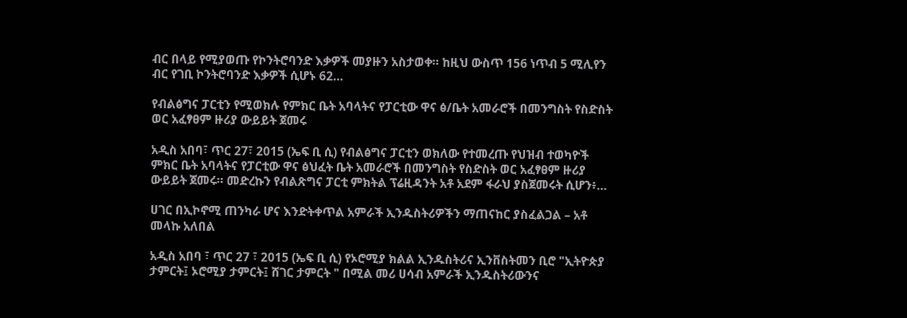ብር በላይ የሚያወጡ የኮንትሮባንድ እቃዎች መያዙን አስታወቀ። ከዚህ ውስጥ 156 ነጥብ 5 ሚሊየን ብር የገቢ ኮንትሮባንድ እቃዎች ሲሆኑ 62…

የብልፅግና ፓርቲን የሚወክሉ የምክር ቤት አባላትና የፓርቲው ዋና ፅ/ቤት አመራሮች በመንግስት የስድስት ወር አፈፃፀም ዙሪያ ውይይት ጀመሩ

አዲስ አበባ፣ ጥር 27፣ 2015 (ኤፍ ቢ ሲ) የብልፅግና ፓርቲን ወክለው የተመረጡ የህዝብ ተወካዮች ምክር ቤት አባላትና የፓርቲው ዋና ፅህፈት ቤት አመራሮች በመንግስት የስድስት ወር አፈፃፀም ዙሪያ ውይይት ጀመሩ። መድረኩን የብልጽግና ፓርቲ ምክትል ፕሬዚዳንት አቶ አደም ፋራህ ያስጀመሩት ሲሆን፥…

ሀገር በኢኮኖሚ ጠንካራ ሆና እንድትቀጥል አምራች ኢንዱስትሪዎችን ማጠናከር ያስፈልጋል – አቶ መላኩ አለበል

አዲስ አበባ ፣ ጥር 27 ፣ 2015 (ኤፍ ቢ ሲ) የኦሮሚያ ክልል ኢንዱስትሪና ኢንቨስትመን ቢሮ "ኢትዮጵያ ታምርት፤ ኦሮሚያ ታምርት፤ ሸገር ታምርት " በሚል መሪ ሀሳብ አምራች ኢንዱስትሪውንና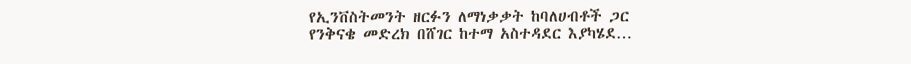የኢንቨስትመንት ዘርፉን ለማነቃቃት ከባለሀብቶች ጋር የንቅናቄ መድረክ በሸገር ከተማ አስተዳደር እያካሄደ…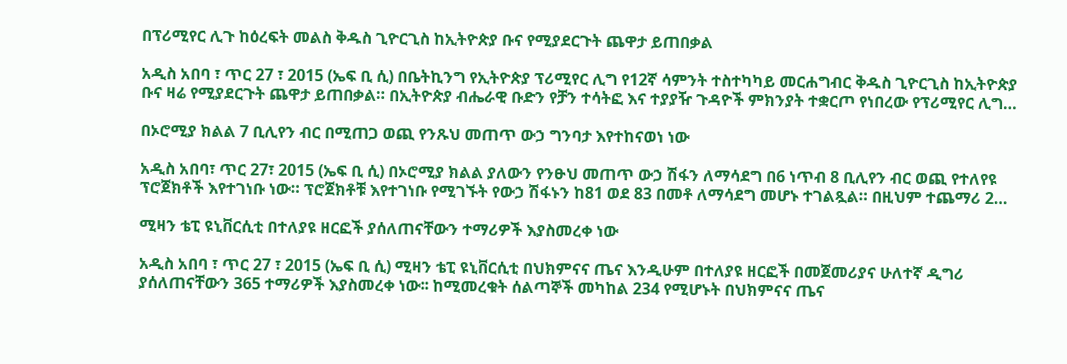በፕሪሚየር ሊጉ ከዕረፍት መልስ ቅዱስ ጊዮርጊስ ከኢትዮጵያ ቡና የሚያደርጉት ጨዋታ ይጠበቃል

አዲስ አበባ ፣ ጥር 27 ፣ 2015 (ኤፍ ቢ ሲ) በቤትኪንግ የኢትዮጵያ ፕሪሚየር ሊግ የ12ኛ ሳምንት ተስተካካይ መርሐግብር ቅዱስ ጊዮርጊስ ከኢትዮጵያ ቡና ዛሬ የሚያደርጉት ጨዋታ ይጠበቃል። በኢትዮጵያ ብሔራዊ ቡድን የቻን ተሳትፎ እና ተያያዥ ጉዳዮች ምክንያት ተቋርጦ የነበረው የፕሪሚየር ሊግ…

በኦሮሚያ ክልል 7 ቢሊየን ብር በሚጠጋ ወጪ የንጹህ መጠጥ ውኃ ግንባታ እየተከናወነ ነው

አዲስ አበባ፣ ጥር 27፣ 2015 (ኤፍ ቢ ሲ) በኦሮሚያ ክልል ያለውን የንፁህ መጠጥ ውኃ ሽፋን ለማሳደግ በ6 ነጥብ 8 ቢሊየን ብር ወጪ የተለየዩ ፕሮጀክቶች እየተገነቡ ነው። ፕሮጀክቶቹ እየተገነቡ የሚገኙት የውኃ ሽፋኑን ከ81 ወደ 83 በመቶ ለማሳደግ መሆኑ ተገልጿል። በዚህም ተጨማሪ 2…

ሚዛን ቴፒ ዩኒቨርሲቲ በተለያዩ ዘርፎች ያሰለጠናቸውን ተማሪዎች እያስመረቀ ነው

አዲስ አበባ ፣ ጥር 27 ፣ 2015 (ኤፍ ቢ ሲ) ሚዛን ቴፒ ዩኒቨርሲቲ በህክምናና ጤና እንዲሁም በተለያዩ ዘርፎች በመጀመሪያና ሁለተኛ ዲግሪ ያሰለጠናቸውን 365 ተማሪዎች እያስመረቀ ነው፡፡ ከሚመረቁት ሰልጣኞች መካከል 234 የሚሆኑት በህክምናና ጤና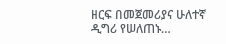ዘርፍ በመጀመሪያና ሁለተኛ ዲግሪ የሠለጠኑ…